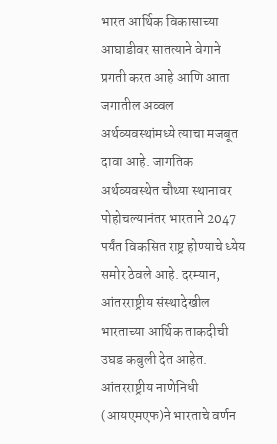भारत आर्थिक विकासाच्या आघाडीवर सातत्याने वेगाने प्रगती करत आहे आणि आता जगातील अव्वल अर्थव्यवस्थांमध्ये त्याचा मजबूत दावा आहे. जागतिक अर्थव्यवस्थेत चौथ्या स्थानावर पोहोचल्यानंतर भारताने 2047 पर्यंत विकसित राष्ट्र होण्याचे ध्येय समोर ठेवले आहे. दरम्यान, आंतरराष्ट्रीय संस्थादेखील भारताच्या आर्थिक ताकदीची उघड कबुली देत आहेत. आंतरराष्ट्रीय नाणेनिधी (आयएमएफ)ने भारताचे वर्णन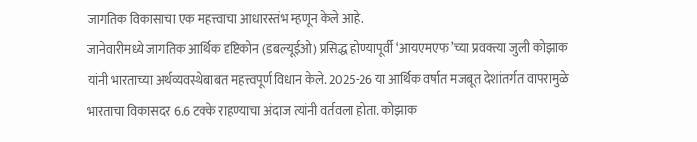जागतिक विकासाचा एक महत्त्वाचा आधारस्तंभ म्हणून केले आहे.
जानेवारीमध्ये जागतिक आर्थिक दृष्टिकोन (डबल्यूईओ) प्रसिद्ध होण्यापूर्वी ‘आयएमएफ’च्या प्रवक्त्या जुली कोझाक यांनी भारताच्या अर्थव्यवस्थेबाबत महत्त्वपूर्ण विधान केले. 2025-26 या आर्थिक वर्षात मजबूत देशांतर्गत वापरामुळे भारताचा विकासदर 6.6 टक्के राहण्याचा अंदाज त्यांनी वर्तवला होता. कोझाक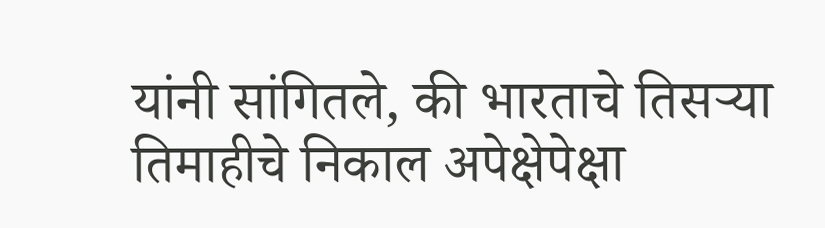यांनी सांगितले, की भारताचे तिसऱ्या तिमाहीचे निकाल अपेक्षेपेक्षा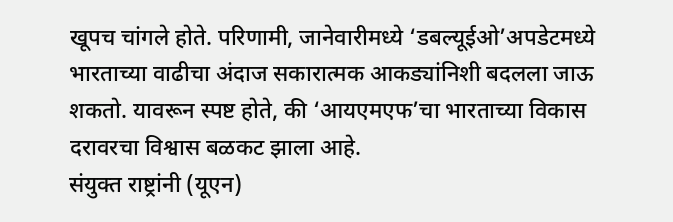खूपच चांगले होते. परिणामी, जानेवारीमध्ये ‘डबल्यूईओ’अपडेटमध्ये भारताच्या वाढीचा अंदाज सकारात्मक आकड्यांनिशी बदलला जाऊ शकतो. यावरून स्पष्ट होते, की ‘आयएमएफ’चा भारताच्या विकास दरावरचा विश्वास बळकट झाला आहे.
संयुक्त राष्ट्रांनी (यूएन)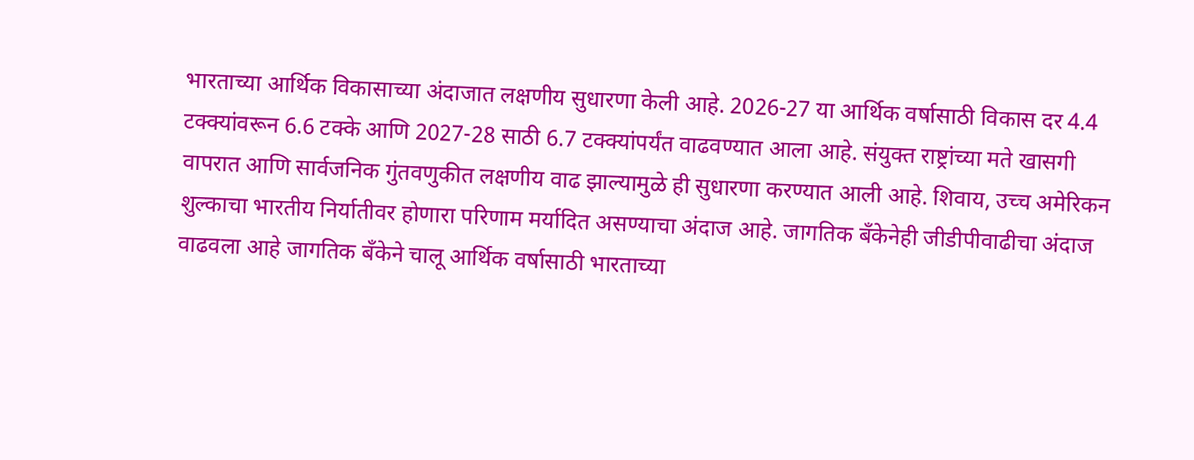भारताच्या आर्थिक विकासाच्या अंदाजात लक्षणीय सुधारणा केली आहे. 2026-27 या आर्थिक वर्षासाठी विकास दर 4.4 टक्क्यांवरून 6.6 टक्के आणि 2027-28 साठी 6.7 टक्क्यांपर्यंत वाढवण्यात आला आहे. संयुक्त राष्ट्रांच्या मते खासगी वापरात आणि सार्वजनिक गुंतवणुकीत लक्षणीय वाढ झाल्यामुळे ही सुधारणा करण्यात आली आहे. शिवाय, उच्च अमेरिकन शुल्काचा भारतीय निर्यातीवर होणारा परिणाम मर्यादित असण्याचा अंदाज आहे. जागतिक बँकेनेही जीडीपीवाढीचा अंदाज वाढवला आहे जागतिक बँकेने चालू आर्थिक वर्षासाठी भारताच्या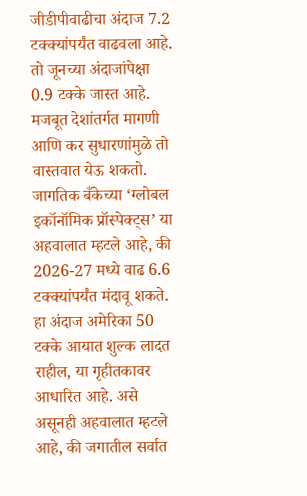जीडीपीवाढीचा अंदाज 7.2 टक्क्यांपर्यंत वाढवला आहे. तो जूनच्या अंदाजांपेक्षा 0.9 टक्के जास्त आहे. मजबूत देशांतर्गत मागणी आणि कर सुधारणांमुळे तो वास्तवात येऊ शकतो.
जागतिक बँकेच्या ‘ग्लोबल इकॉनॉमिक प्रॉस्पेक्ट्स’ या अहवालात म्हटले आहे, की 2026-27 मध्ये वाढ 6.6 टक्क्यांपर्यंत मंदावू शकते. हा अंदाज अमेरिका 50 टक्के आयात शुल्क लादत राहील, या गृहीतकावर आधारित आहे. असे असूनही अहवालात म्हटले आहे, की जगातील सर्वात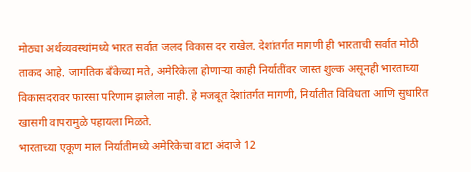मोठ्या अर्थव्यवस्थांमध्ये भारत सर्वात जलद विकास दर राखेल. देशांतर्गत मागणी ही भारताची सर्वात मोठी ताकद आहे. जागतिक बँकेच्या मते, अमेरिकेला होणाऱ्या काही निर्यातींवर जास्त शुल्क असूनही भारताच्या विकासदरावर फारसा परिणाम झालेला नाही. हे मजबूत देशांतर्गत मागणी, निर्यातीत विविधता आणि सुधारित खासगी वापरामुळे पहायला मिळते.
भारताच्या एकूण माल निर्यातीमध्ये अमेरिकेचा वाटा अंदाजे 12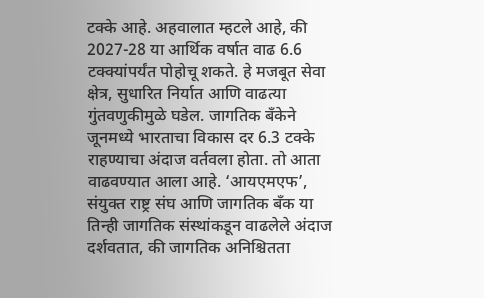टक्के आहे. अहवालात म्हटले आहे, की 2027-28 या आर्थिक वर्षात वाढ 6.6 टक्क्यांपर्यंत पोहोचू शकते. हे मजबूत सेवा क्षेत्र, सुधारित निर्यात आणि वाढत्या गुंतवणुकीमुळे घडेल. जागतिक बँकेने जूनमध्ये भारताचा विकास दर 6.3 टक्के राहण्याचा अंदाज वर्तवला होता. तो आता वाढवण्यात आला आहे. ‘आयएमएफ’, संयुक्त राष्ट्र संघ आणि जागतिक बँक या तिन्ही जागतिक संस्थांकडून वाढलेले अंदाज दर्शवतात, की जागतिक अनिश्चितता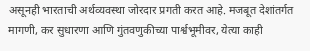असूनही भारताची अर्थव्यवस्था जोरदार प्रगती करत आहे. मजबूत देशांतर्गत मागणी, कर सुधारणा आणि गुंतवणुकीच्या पार्श्वभूमीवर, येत्या काही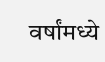वर्षांमध्ये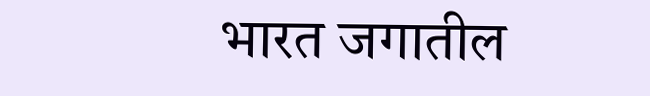भारत जगातील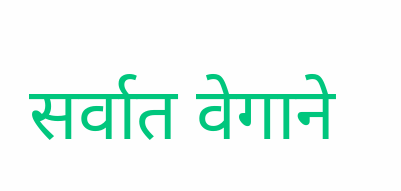सर्वात वेगाने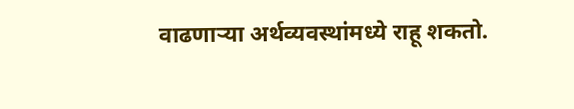वाढणाऱ्या अर्थव्यवस्थांमध्ये राहू शकतो.